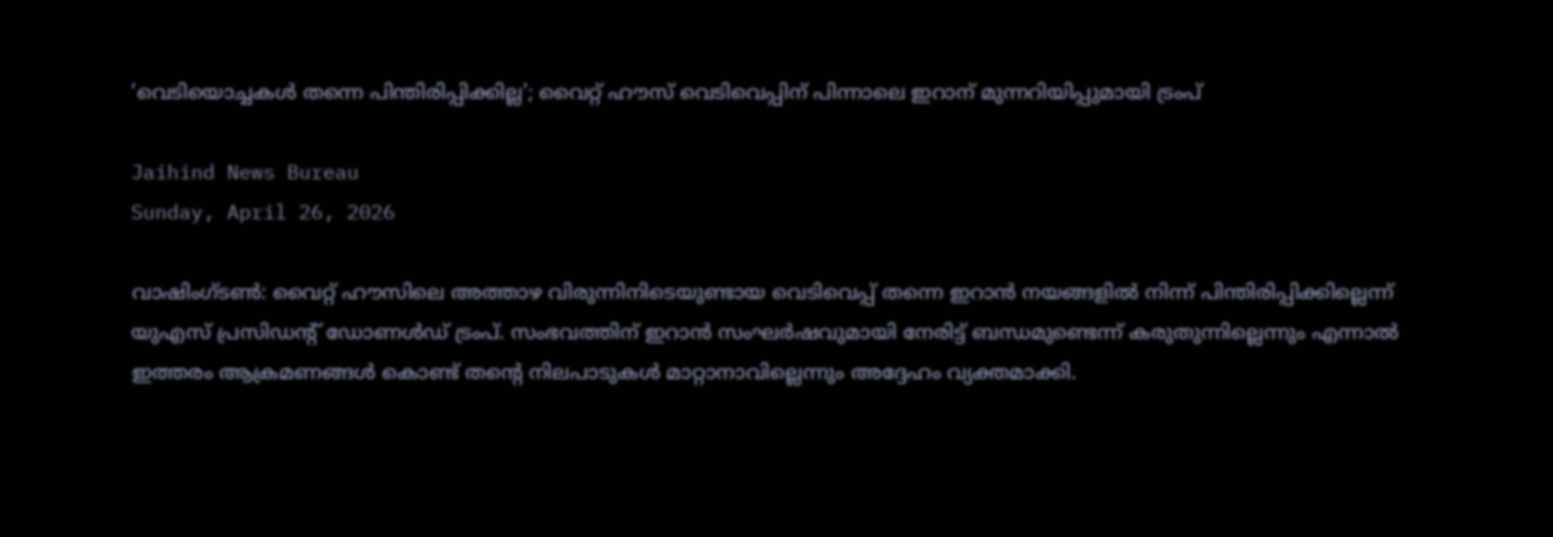‘വെടിയൊച്ചകള്‍ തന്നെ പിന്തിരിപ്പിക്കില്ല’; വൈറ്റ് ഹൗസ് വെടിവെപ്പിന് പിന്നാലെ ഇറാന് മുന്നറിയിപ്പുമായി ട്രംപ്

Jaihind News Bureau
Sunday, April 26, 2026

വാഷിംഗ്ടണ്‍: വൈറ്റ് ഹൗസിലെ അത്താഴ വിരുന്നിനിടെയുണ്ടായ വെടിവെപ്പ് തന്നെ ഇറാന്‍ നയങ്ങളില്‍ നിന്ന് പിന്തിരിപ്പിക്കില്ലെന്ന് യുഎസ് പ്രസിഡന്റ് ഡോണള്‍ഡ് ട്രംപ്. സംഭവത്തിന് ഇറാന്‍ സംഘര്‍ഷവുമായി നേരിട്ട് ബന്ധമുണ്ടെന്ന് കരുതുന്നില്ലെന്നും എന്നാല്‍ ഇത്തരം ആക്രമണങ്ങള്‍ കൊണ്ട് തന്റെ നിലപാടുകള്‍ മാറ്റാനാവില്ലെന്നും അദ്ദേഹം വ്യക്തമാക്കി.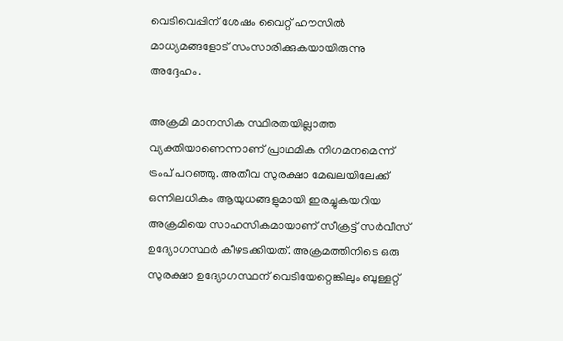വെടിവെപ്പിന് ശേഷം വൈറ്റ് ഹൗസില്‍ മാധ്യമങ്ങളോട് സംസാരിക്കുകയായിരുന്നു അദ്ദേഹം.

അക്രമി മാനസിക സ്ഥിരതയില്ലാത്ത വ്യക്തിയാണെന്നാണ് പ്രാഥമിക നിഗമനമെന്ന് ട്രംപ് പറഞ്ഞു. അതീവ സുരക്ഷാ മേഖലയിലേക്ക് ഒന്നിലധികം ആയുധങ്ങളുമായി ഇരച്ചുകയറിയ അക്രമിയെ സാഹസികമായാണ് സീക്രട്ട് സര്‍വീസ് ഉദ്യോഗസ്ഥര്‍ കീഴടക്കിയത്. അക്രമത്തിനിടെ ഒരു സുരക്ഷാ ഉദ്യോഗസ്ഥന് വെടിയേറ്റെങ്കിലും ബുള്ളറ്റ്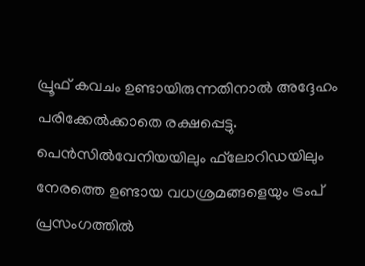പ്രൂഫ് കവചം ഉണ്ടായിരുന്നതിനാല്‍ അദ്ദേഹം പരിക്കേല്‍ക്കാതെ രക്ഷപ്പെട്ടു. പെന്‍സില്‍വേനിയയിലും ഫ്‌ലോറിഡയിലും നേരത്തെ ഉണ്ടായ വധശ്രമങ്ങളെയും ട്രംപ് പ്രസംഗത്തില്‍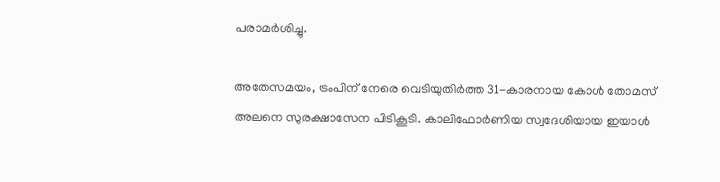പരാമര്‍ശിച്ചു.

അതേസമയം, ട്രംപിന് നേരെ വെടിയുതിര്‍ത്ത 31-കാരനായ കോള്‍ തോമസ് അലനെ സുരക്ഷാസേന പിടികൂടി. കാലിഫോര്‍ണിയ സ്വദേശിയായ ഇയാള്‍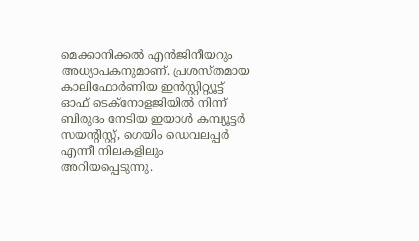മെക്കാനിക്കല്‍ എന്‍ജിനീയറും അധ്യാപകനുമാണ്. പ്രശസ്തമായ കാലിഫോര്‍ണിയ ഇന്‍സ്റ്റിറ്റ്യൂട്ട് ഓഫ് ടെക്‌നോളജിയില്‍ നിന്ന് ബിരുദം നേടിയ ഇയാള്‍ കമ്പ്യൂട്ടര്‍ സയന്റിസ്റ്റ്, ഗെയിം ഡെവലപ്പര്‍ എന്നീ നിലകളിലും അറിയപ്പെടുന്നു.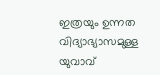ഇത്രയും ഉന്നത വിദ്യാഭ്യാസമുള്ള യുവാവ്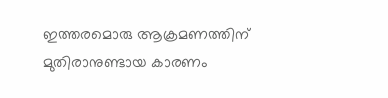ഇത്തരമൊരു ആക്രമണത്തിന് മുതിരാനുണ്ടായ കാരണം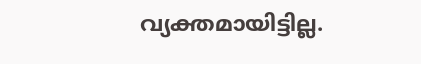വ്യക്തമായിട്ടില്ല.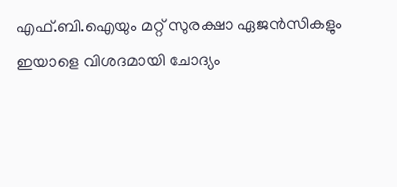എഫ്.ബി.ഐയും മറ്റ് സുരക്ഷാ ഏജന്‍സികളും ഇയാളെ വിശദമായി ചോദ്യം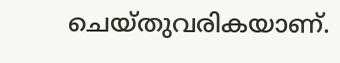ചെയ്തുവരികയാണ്.